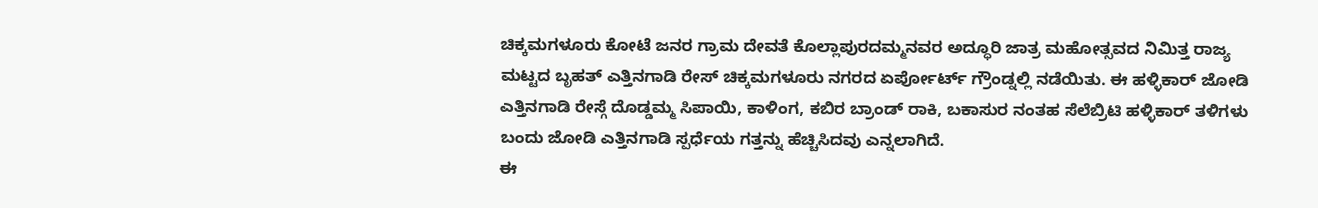ಚಿಕ್ಕಮಗಳೂರು ಕೋಟೆ ಜನರ ಗ್ರಾಮ ದೇವತೆ ಕೊಲ್ಲಾಪುರದಮ್ಮನವರ ಅದ್ಧೂರಿ ಜಾತ್ರ ಮಹೋತ್ಸವದ ನಿಮಿತ್ತ ರಾಜ್ಯ ಮಟ್ಟದ ಬೃಹತ್ ಎತ್ತಿನಗಾಡಿ ರೇಸ್ ಚಿಕ್ಕಮಗಳೂರು ನಗರದ ಏರ್ಪೋರ್ಟ್ ಗ್ರೌಂಡ್ನಲ್ಲಿ ನಡೆಯಿತು. ಈ ಹಳ್ಳಿಕಾರ್ ಜೋಡಿ ಎತ್ತಿನಗಾಡಿ ರೇಸ್ಗೆ ದೊಡ್ಡಮ್ಮ ಸಿಪಾಯಿ, ಕಾಳಿಂಗ, ಕಬಿರ ಬ್ರಾಂಡ್ ರಾಕಿ, ಬಕಾಸುರ ನಂತಹ ಸೆಲೆಬ್ರಿಟಿ ಹಳ್ಳಿಕಾರ್ ತಳಿಗಳು ಬಂದು ಜೋಡಿ ಎತ್ತಿನಗಾಡಿ ಸ್ಪರ್ಧೆಯ ಗತ್ತನ್ನು ಹೆಚ್ಚಿಸಿದವು ಎನ್ನಲಾಗಿದೆ.
ಈ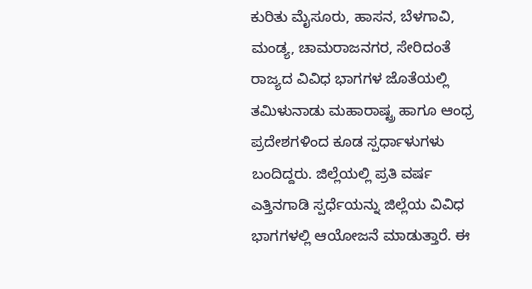ಕುರಿತು ಮೈಸೂರು, ಹಾಸನ, ಬೆಳಗಾವಿ, ಮಂಡ್ಯ, ಚಾಮರಾಜನಗರ, ಸೇರಿದಂತೆ ರಾಜ್ಯದ ವಿವಿಧ ಭಾಗಗಳ ಜೊತೆಯಲ್ಲಿ ತಮಿಳುನಾಡು ಮಹಾರಾಷ್ಟ್ರ ಹಾಗೂ ಆಂಧ್ರ ಪ್ರದೇಶಗಳಿಂದ ಕೂಡ ಸ್ಪರ್ಧಾಳುಗಳು ಬಂದಿದ್ದರು. ಜಿಲ್ಲೆಯಲ್ಲಿ ಪ್ರತಿ ವರ್ಷ ಎತ್ತಿನಗಾಡಿ ಸ್ಪರ್ಧೆಯನ್ನು ಜಿಲ್ಲೆಯ ವಿವಿಧ ಭಾಗಗಳಲ್ಲಿ ಆಯೋಜನೆ ಮಾಡುತ್ತಾರೆ. ಈ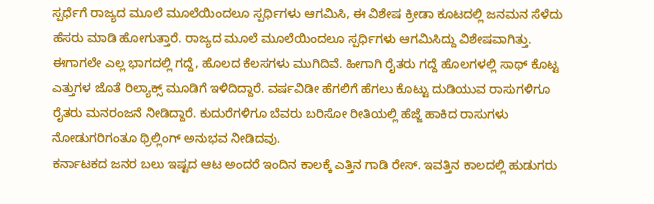ಸ್ಪರ್ಧೆಗೆ ರಾಜ್ಯದ ಮೂಲೆ ಮೂಲೆಯಿಂದಲೂ ಸ್ಪರ್ಧಿಗಳು ಆಗಮಿಸಿ, ಈ ವಿಶೇಷ ಕ್ರೀಡಾ ಕೂಟದಲ್ಲಿ ಜನಮನ ಸೆಳೆದು ಹೆಸರು ಮಾಡಿ ಹೋಗುತ್ತಾರೆ. ರಾಜ್ಯದ ಮೂಲೆ ಮೂಲೆಯಿಂದಲೂ ಸ್ಪರ್ಧಿಗಳು ಆಗಮಿಸಿದ್ದು ವಿಶೇಷವಾಗಿತ್ತು. ಈಗಾಗಲೇ ಎಲ್ಲ ಭಾಗದಲ್ಲಿ ಗದ್ದೆ, ಹೊಲದ ಕೆಲಸಗಳು ಮುಗಿದಿವೆ. ಹೀಗಾಗಿ ರೈತರು ಗದ್ದೆ ಹೊಲಗಳಲ್ಲಿ ಸಾಥ್ ಕೊಟ್ಟ ಎತ್ತುಗಳ ಜೊತೆ ರಿಲ್ಯಾಕ್ಸ್ ಮೂಡಿಗೆ ಇಳಿದಿದ್ದಾರೆ. ವರ್ಷವಿಡೀ ಹೆಗಲಿಗೆ ಹೆಗಲು ಕೊಟ್ಟು ದುಡಿಯುವ ರಾಸುಗಳಿಗೂ ರೈತರು ಮನರಂಜನೆ ನೀಡಿದ್ದಾರೆ. ಕುದುರೆಗಳಿಗೂ ಬೆವರು ಬರಿಸೋ ರೀತಿಯಲ್ಲಿ ಹೆಜ್ಜೆ ಹಾಕಿದ ರಾಸುಗಳು ನೋಡುಗರಿಗಂತೂ ಥ್ರಿಲ್ಲಿಂಗ್ ಅನುಭವ ನೀಡಿದವು.
ಕರ್ನಾಟಕದ ಜನರ ಬಲು ಇಷ್ಟದ ಆಟ ಅಂದರೆ ಇಂದಿನ ಕಾಲಕ್ಕೆ ಎತ್ತಿನ ಗಾಡಿ ರೇಸ್. ಇವತ್ತಿನ ಕಾಲದಲ್ಲಿ ಹುಡುಗರು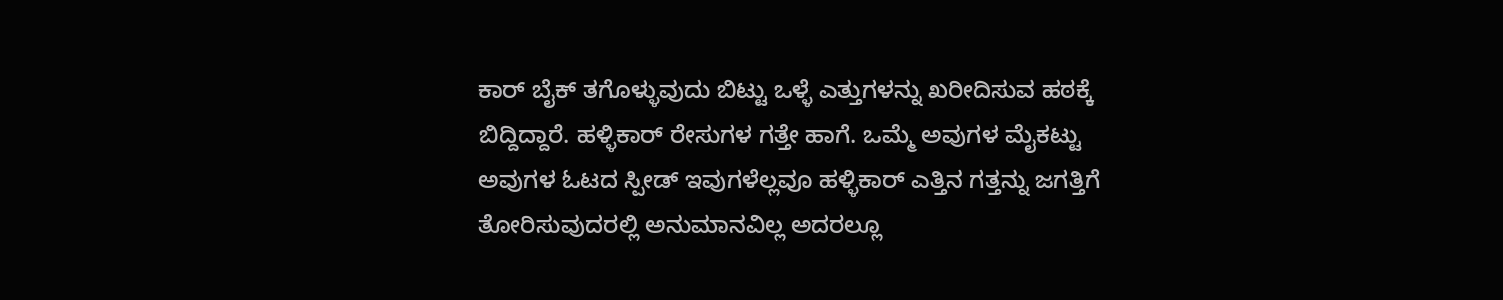ಕಾರ್ ಬೈಕ್ ತಗೊಳ್ಳುವುದು ಬಿಟ್ಟು ಒಳ್ಳೆ ಎತ್ತುಗಳನ್ನು ಖರೀದಿಸುವ ಹಠಕ್ಕೆ ಬಿದ್ದಿದ್ದಾರೆ. ಹಳ್ಳಿಕಾರ್ ರೇಸುಗಳ ಗತ್ತೇ ಹಾಗೆ. ಒಮ್ಮೆ ಅವುಗಳ ಮೈಕಟ್ಟು ಅವುಗಳ ಓಟದ ಸ್ಪೀಡ್ ಇವುಗಳೆಲ್ಲವೂ ಹಳ್ಳಿಕಾರ್ ಎತ್ತಿನ ಗತ್ತನ್ನು ಜಗತ್ತಿಗೆ ತೋರಿಸುವುದರಲ್ಲಿ ಅನುಮಾನವಿಲ್ಲ ಅದರಲ್ಲೂ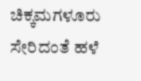ಚಿಕ್ಕಮಗಳೂರು ಸೇರಿದಂತೆ ಹಳೆ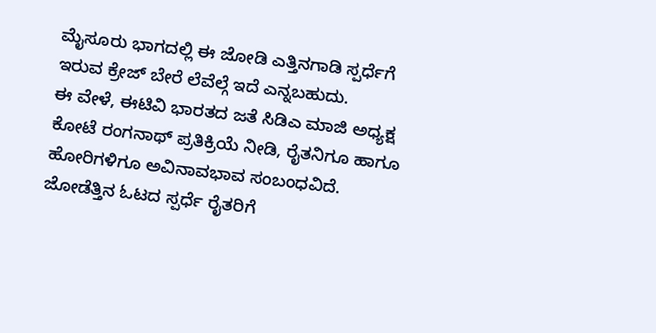ಮೈಸೂರು ಭಾಗದಲ್ಲಿ ಈ ಜೋಡಿ ಎತ್ತಿನಗಾಡಿ ಸ್ಪರ್ಧೆಗೆ ಇರುವ ಕ್ರೇಜ್ ಬೇರೆ ಲೆವೆಲ್ಗೆ ಇದೆ ಎನ್ನಬಹುದು.
ಈ ವೇಳೆ, ಈಟಿವಿ ಭಾರತದ ಜತೆ ಸಿಡಿಎ ಮಾಜಿ ಅಧ್ಯಕ್ಷ ಕೋಟೆ ರಂಗನಾಥ್ ಪ್ರತಿಕ್ರಿಯೆ ನೀಡಿ, ರೈತನಿಗೂ ಹಾಗೂ ಹೋರಿಗಳಿಗೂ ಅವಿನಾವಭಾವ ಸಂಬಂಧವಿದೆ. ಜೋಡೆತ್ತಿನ ಓಟದ ಸ್ಪರ್ಧೆ ರೈತರಿಗೆ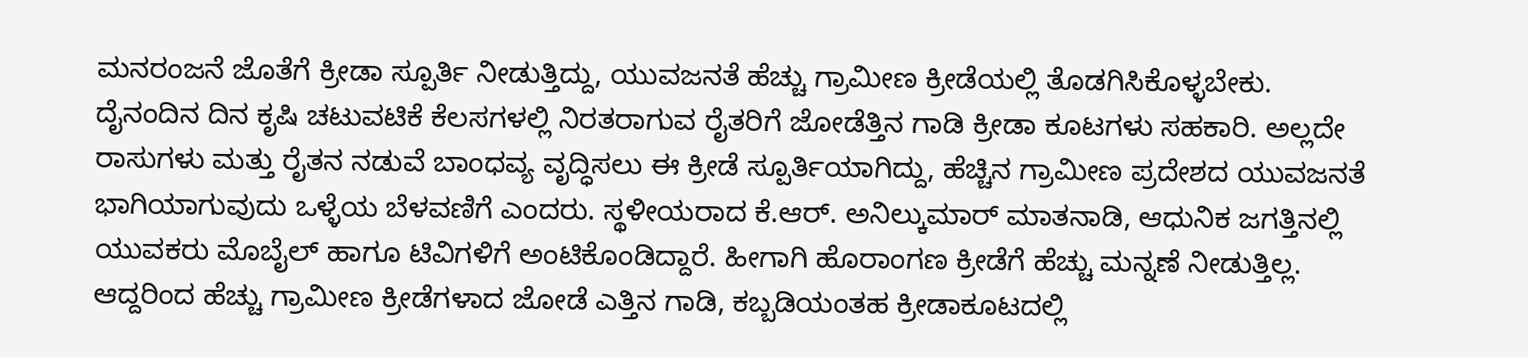ಮನರಂಜನೆ ಜೊತೆಗೆ ಕ್ರೀಡಾ ಸ್ಪೂರ್ತಿ ನೀಡುತ್ತಿದ್ದು, ಯುವಜನತೆ ಹೆಚ್ಚು ಗ್ರಾಮೀಣ ಕ್ರೀಡೆಯಲ್ಲಿ ತೊಡಗಿಸಿಕೊಳ್ಳಬೇಕು. ದೈನಂದಿನ ದಿನ ಕೃಷಿ ಚಟುವಟಿಕೆ ಕೆಲಸಗಳಲ್ಲಿ ನಿರತರಾಗುವ ರೈತರಿಗೆ ಜೋಡೆತ್ತಿನ ಗಾಡಿ ಕ್ರೀಡಾ ಕೂಟಗಳು ಸಹಕಾರಿ. ಅಲ್ಲದೇ ರಾಸುಗಳು ಮತ್ತು ರೈತನ ನಡುವೆ ಬಾಂಧವ್ಯ ವೃದ್ಧಿಸಲು ಈ ಕ್ರೀಡೆ ಸ್ಪೂರ್ತಿಯಾಗಿದ್ದು, ಹೆಚ್ಚಿನ ಗ್ರಾಮೀಣ ಪ್ರದೇಶದ ಯುವಜನತೆ ಭಾಗಿಯಾಗುವುದು ಒಳ್ಳೆಯ ಬೆಳವಣಿಗೆ ಎಂದರು. ಸ್ಥಳೀಯರಾದ ಕೆ.ಆರ್. ಅನಿಲ್ಕುಮಾರ್ ಮಾತನಾಡಿ, ಆಧುನಿಕ ಜಗತ್ತಿನಲ್ಲಿ ಯುವಕರು ಮೊಬೈಲ್ ಹಾಗೂ ಟಿವಿಗಳಿಗೆ ಅಂಟಿಕೊಂಡಿದ್ದಾರೆ. ಹೀಗಾಗಿ ಹೊರಾಂಗಣ ಕ್ರೀಡೆಗೆ ಹೆಚ್ಚು ಮನ್ನಣೆ ನೀಡುತ್ತಿಲ್ಲ. ಆದ್ದರಿಂದ ಹೆಚ್ಚು ಗ್ರಾಮೀಣ ಕ್ರೀಡೆಗಳಾದ ಜೋಡೆ ಎತ್ತಿನ ಗಾಡಿ, ಕಬ್ಬಡಿಯಂತಹ ಕ್ರೀಡಾಕೂಟದಲ್ಲಿ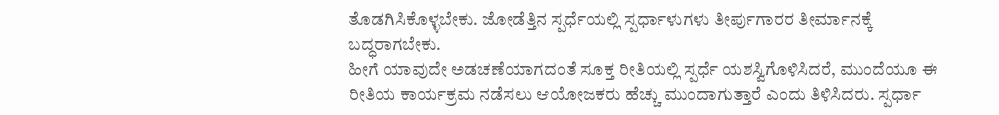ತೊಡಗಿಸಿಕೊಳ್ಳಬೇಕು. ಜೋಡೆತ್ತಿನ ಸ್ಪರ್ಧೆಯಲ್ಲಿ ಸ್ಪರ್ಧಾಳುಗಳು ತೀರ್ಪುಗಾರರ ತೀರ್ಮಾನಕ್ಕೆ ಬದ್ಧರಾಗಬೇಕು.
ಹೀಗೆ ಯಾವುದೇ ಅಡಚಣೆಯಾಗದಂತೆ ಸೂಕ್ತ ರೀತಿಯಲ್ಲಿ ಸ್ಪರ್ಧೆ ಯಶಸ್ವಿಗೊಳಿಸಿದರೆ, ಮುಂದೆಯೂ ಈ ರೀತಿಯ ಕಾರ್ಯಕ್ರಮ ನಡೆಸಲು ಆಯೋಜಕರು ಹೆಚ್ಚು ಮುಂದಾಗುತ್ತಾರೆ ಎಂದು ತಿಳಿಸಿದರು. ಸ್ಪರ್ಧಾ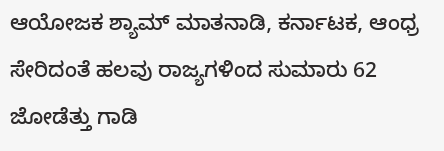ಆಯೋಜಕ ಶ್ಯಾಮ್ ಮಾತನಾಡಿ, ಕರ್ನಾಟಕ, ಆಂಧ್ರ ಸೇರಿದಂತೆ ಹಲವು ರಾಜ್ಯಗಳಿಂದ ಸುಮಾರು 62 ಜೋಡೆತ್ತು ಗಾಡಿ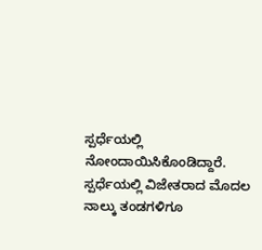ಸ್ಪರ್ಧೆಯಲ್ಲಿ ನೋಂದಾಯಿಸಿಕೊಂಡಿದ್ದಾರೆ. ಸ್ಪರ್ಧೆಯಲ್ಲಿ ವಿಜೇತರಾದ ಮೊದಲ ನಾಲ್ಕು ತಂಡಗಳಿಗೂ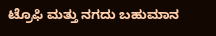ಟ್ರೊಫಿ ಮತ್ತು ನಗದು ಬಹುಮಾನ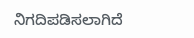ನಿಗದಿಪಡಿಸಲಾಗಿದೆ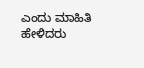ಎಂದು ಮಾಹಿತಿ ಹೇಳಿದರು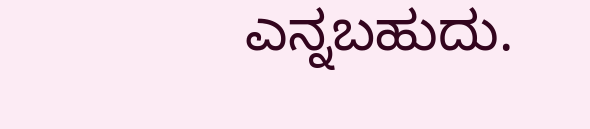ಎನ್ನಬಹುದು.